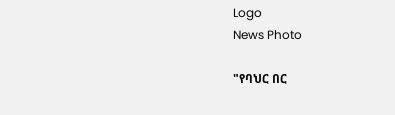Logo
News Photo

"የባህር በር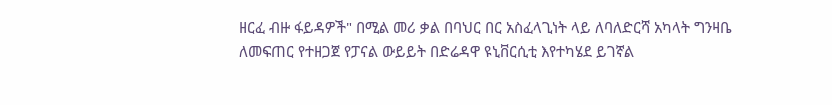ዘርፈ ብዙ ፋይዳዎች" በሚል መሪ ቃል በባህር በር አስፈላጊነት ላይ ለባለድርሻ አካላት ግንዛቤ ለመፍጠር የተዘጋጀ የፓናል ውይይት በድሬዳዋ ዩኒቨርሲቲ እየተካሄደ ይገኛል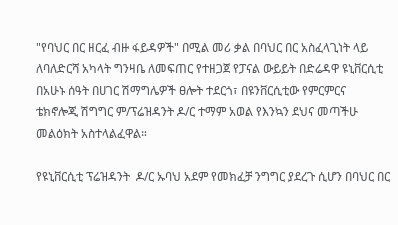"የባህር በር ዘርፈ ብዙ ፋይዳዎች" በሚል መሪ ቃል በባህር በር አስፈላጊነት ላይ ለባለድርሻ አካላት ግንዛቤ ለመፍጠር የተዘጋጀ የፓናል ውይይት በድሬዳዋ ዩኒቨርሲቲ በአሁኑ ሰዓት በሀገር ሽማግሌዎች ፀሎት ተደርጎ፣ በዩንቨርሲቲው የምርምርና ቴክኖሎጂ ሽግግር ም/ፕሬዝዳንት ዶ/ር ተማም አወል የእንኳን ደህና መጣችሁ መልዕክት አስተላልፈዋል።

የዩኒቨርሲቲ ፕሬዝዳንት  ዶ/ር ኡባህ አደም የመክፈቻ ንግግር ያደረጉ ሲሆን በባህር በር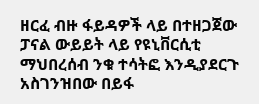ዘርፈ ብዙ ፋይዳዎች ላይ በተዘጋጀው ፓናል ውይይት ላይ የዩኒቨርሲቲ ማህበረሰብ ንቁ ተሳትፎ እንዲያደርጉ አስገንዝበው በይፋ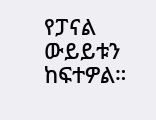የፓናል ውይይቱን ከፍተዎል።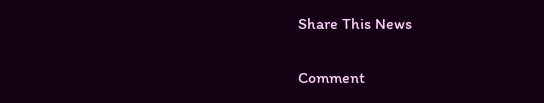Share This News

Comment